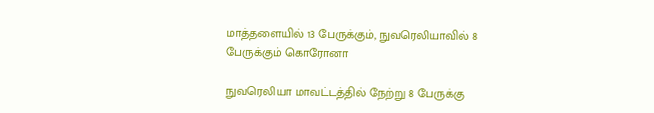மாத்தளையில் 13 பேருக்கும், நுவரெலியாவில் 8 பேருக்கும் கொரோனா

நுவரெலியா மாவட்டத்தில் நேற்று 8 பேருக்கு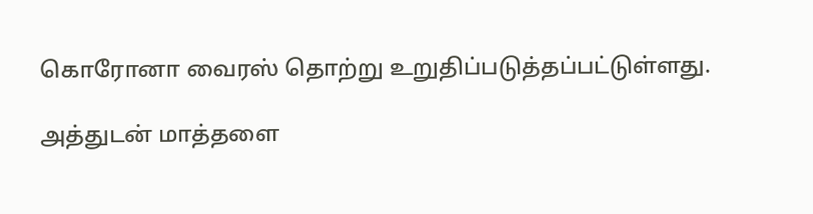கொரோனா வைரஸ் தொற்று உறுதிப்படுத்தப்பட்டுள்ளது.

அத்துடன் மாத்தளை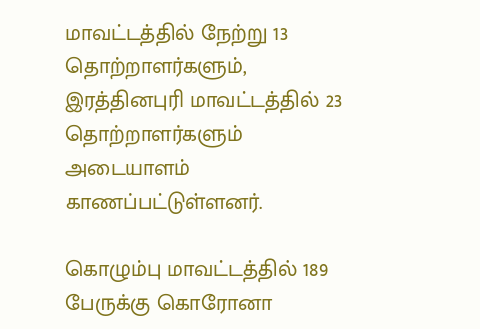மாவட்டத்தில் நேற்று 13 தொற்றாளர்களும், இரத்தினபுரி மாவட்டத்தில் 23 தொற்றாளர்களும் அடையாளம் காணப்பட்டுள்ளனர்.

கொழும்பு மாவட்டத்தில் 189 பேருக்கு கொரோனா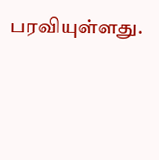பரவியுள்ளது.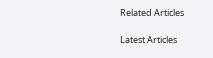Related Articles

Latest Articles